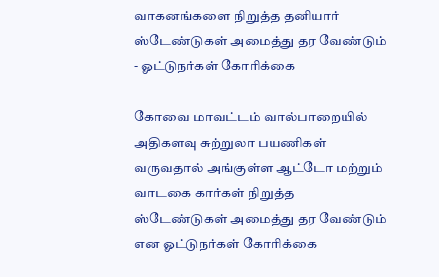வாகனங்களை நிறுத்த தனியார் ஸ்டேண்டுகள் அமைத்து தர வேண்டும் - ஓட்டுநர்கள் கோரிக்கை

கோவை மாவட்டம் வால்பாறையில் அதிகளவு சுற்றுலா பயணிகள் வருவதால் அங்குள்ள ஆட்டோ மற்றும் வாடகை கார்கள் நிறுத்த ஸ்டேண்டுகள் அமைத்து தர வேண்டும் என ஓட்டுநர்கள் கோரிக்கை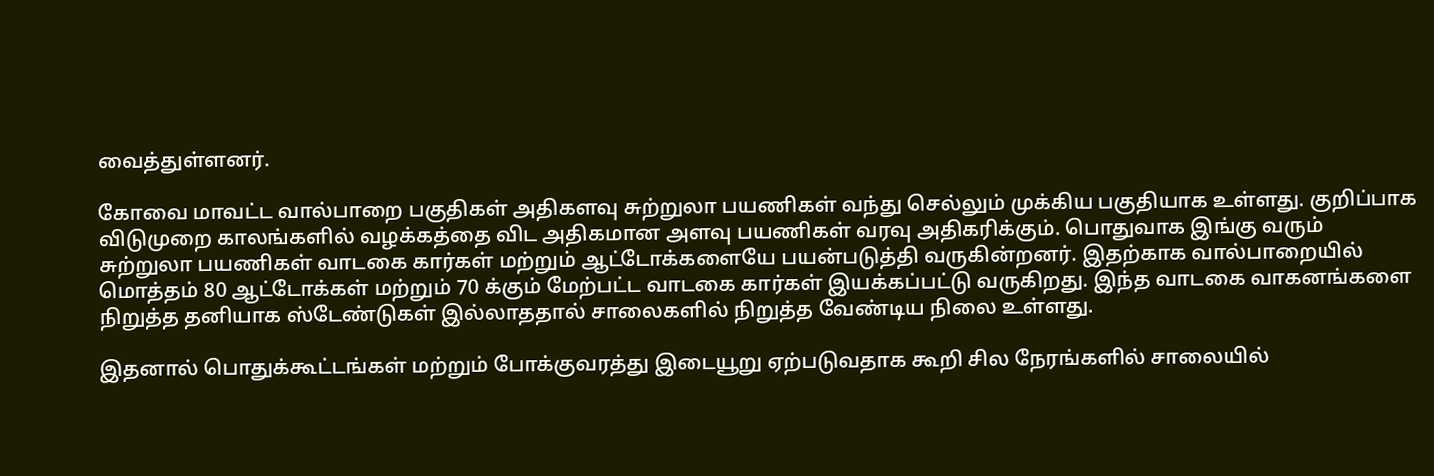வைத்துள்ளனர்.

கோவை மாவட்ட வால்பாறை பகுதிகள் அதிகளவு சுற்றுலா பயணிகள் வந்து செல்லும் முக்கிய பகுதியாக உள்ளது. குறிப்பாக விடுமுறை காலங்களில் வழக்கத்தை விட அதிகமான அளவு பயணிகள் வரவு அதிகரிக்கும். பொதுவாக இங்கு வரும் சுற்றுலா பயணிகள் வாடகை கார்கள் மற்றும் ஆட்டோக்களையே பயன்படுத்தி வருகின்றனர். இதற்காக வால்பாறையில் மொத்தம் 80 ஆட்டோக்கள் மற்றும் 70 க்கும் மேற்பட்ட வாடகை கார்கள் இயக்கப்பட்டு வருகிறது. இந்த வாடகை வாகனங்களை நிறுத்த தனியாக ஸ்டேண்டுகள் இல்லாததால் சாலைகளில் நிறுத்த வேண்டிய நிலை உள்ளது.

இதனால் பொதுக்கூட்டங்கள் மற்றும் போக்குவரத்து இடையூறு ஏற்படுவதாக கூறி சில நேரங்களில் சாலையில்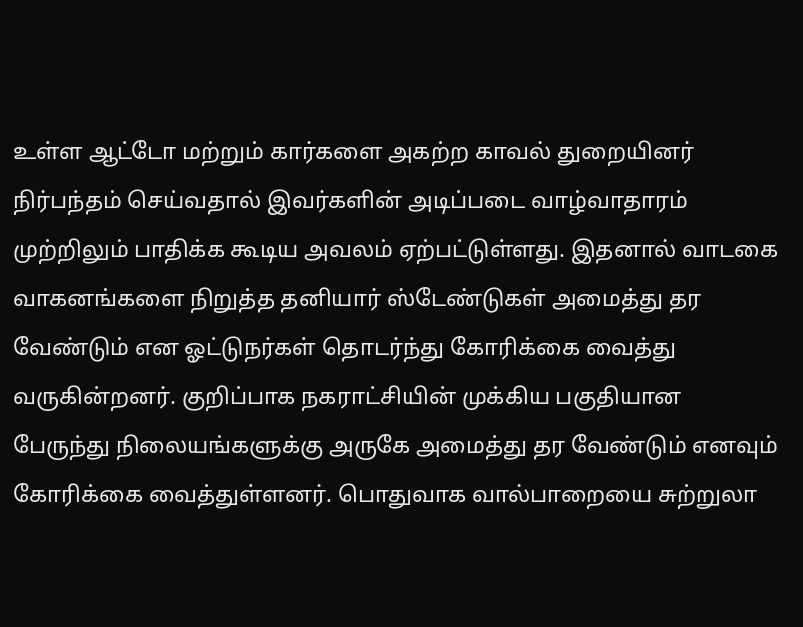உள்ள ஆட்டோ மற்றும் கார்களை அகற்ற காவல் துறையினர் நிர்பந்தம் செய்வதால் இவர்களின் அடிப்படை வாழ்வாதாரம் முற்றிலும் பாதிக்க கூடிய அவலம் ஏற்பட்டுள்ளது. இதனால் வாடகை வாகனங்களை நிறுத்த தனியார் ஸ்டேண்டுகள் அமைத்து தர வேண்டும் என ஓட்டுநர்கள் தொடர்ந்து கோரிக்கை வைத்து வருகின்றனர். குறிப்பாக நகராட்சியின் முக்கிய பகுதியான பேருந்து நிலையங்களுக்கு அருகே அமைத்து தர வேண்டும் எனவும் கோரிக்கை வைத்துள்ளனர். பொதுவாக வால்பாறையை சுற்றுலா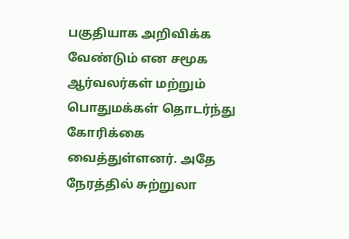பகுதியாக அறிவிக்க வேண்டும் என சமூக ஆர்வலர்கள் மற்றும் பொதுமக்கள் தொடர்ந்து கோரிக்கை வைத்துள்ளனர். அதே நேரத்தில் சுற்றுலா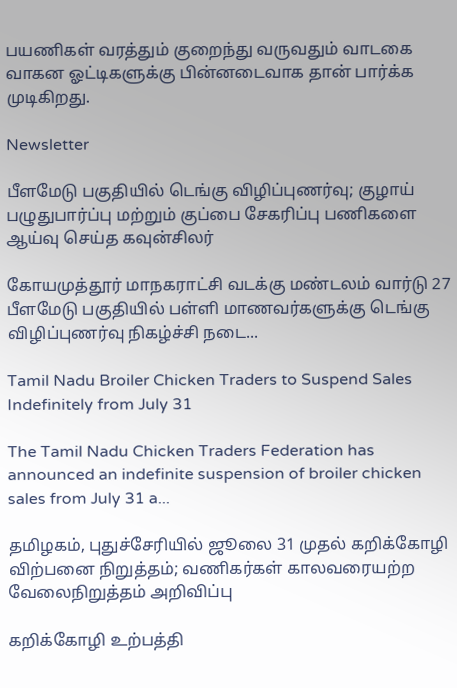பயணிகள் வரத்தும் குறைந்து வருவதும் வாடகை வாகன ஓட்டிகளுக்கு பின்னடைவாக தான் பார்க்க முடிகிறது.

Newsletter

பீளமேடு பகுதியில் டெங்கு விழிப்புணர்வு; குழாய் பழுதுபார்ப்பு மற்றும் குப்பை சேகரிப்பு பணிகளை ஆய்வு செய்த கவுன்சிலர்

கோயமுத்தூர் மாநகராட்சி வடக்கு மண்டலம் வார்டு 27 பீளமேடு பகுதியில் பள்ளி மாணவர்களுக்கு டெங்கு விழிப்புணர்வு நிகழ்ச்சி நடை...

Tamil Nadu Broiler Chicken Traders to Suspend Sales Indefinitely from July 31

The Tamil Nadu Chicken Traders Federation has announced an indefinite suspension of broiler chicken sales from July 31 a...

தமிழகம், புதுச்சேரியில் ஜூலை 31 முதல் கறிக்கோழி விற்பனை நிறுத்தம்; வணிகர்கள் காலவரையற்ற வேலைநிறுத்தம் அறிவிப்பு

கறிக்கோழி உற்பத்தி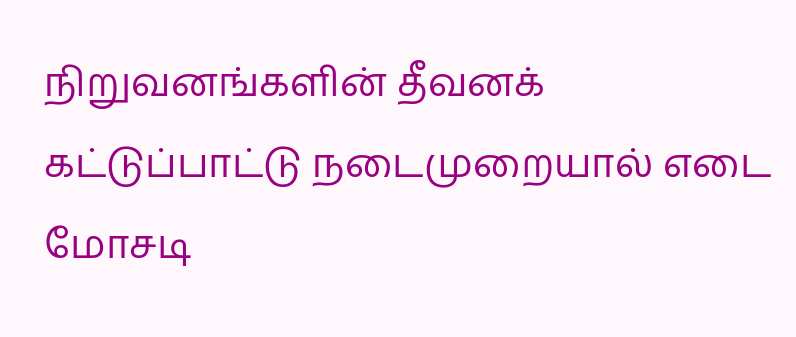நிறுவனங்களின் தீவனக் கட்டுப்பாட்டு நடைமுறையால் எடை மோசடி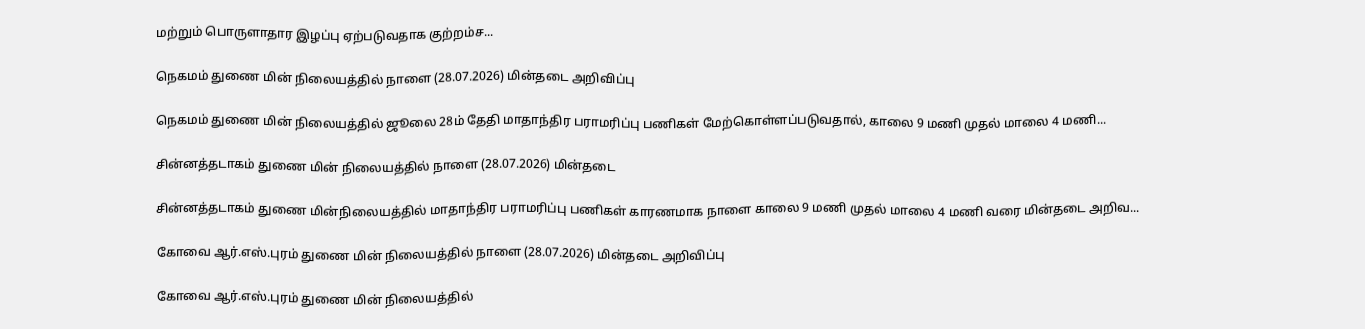மற்றும் பொருளாதார இழப்பு ஏற்படுவதாக குற்றம்ச...

நெகமம் துணை மின் நிலையத்தில் நாளை (28.07.2026) மின்தடை அறிவிப்பு

நெகமம் துணை மின் நிலையத்தில் ஜூலை 28ம் தேதி மாதாந்திர பராமரிப்பு பணிகள் மேற்கொள்ளப்படுவதால், காலை 9 மணி முதல் மாலை 4 மணி...

சின்னத்தடாகம் துணை மின் நிலையத்தில் நாளை (28.07.2026) மின்தடை

சின்னத்தடாகம் துணை மின்நிலையத்தில் மாதாந்திர பராமரிப்பு பணிகள் காரணமாக நாளை காலை 9 மணி முதல் மாலை 4 மணி வரை மின்தடை அறிவ...

கோவை ஆர்.எஸ்.புரம் துணை மின் நிலையத்தில் நாளை (28.07.2026) மின்தடை அறிவிப்பு

கோவை ஆர்.எஸ்.புரம் துணை மின் நிலையத்தில்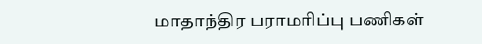மாதாந்திர பராமரிப்பு பணிகள்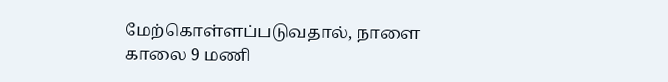மேற்கொள்ளப்படுவதால், நாளை காலை 9 மணி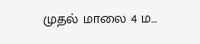முதல் மாலை 4 ம...